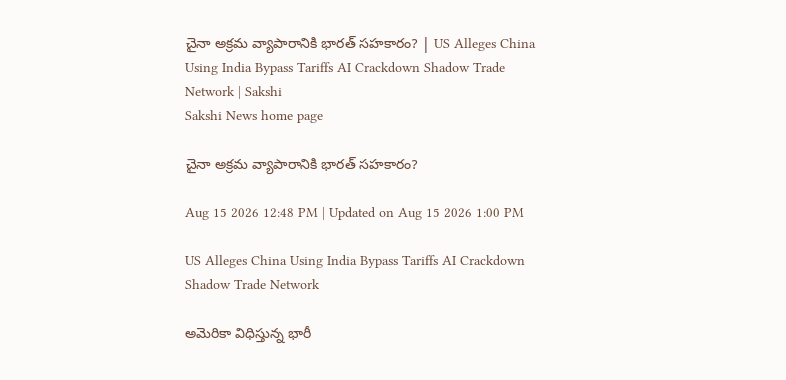చైనా అక్రమ వ్యాపారానికి భారత్‌ సహకారం? | US Alleges China Using India Bypass Tariffs AI Crackdown Shadow Trade Network | Sakshi
Sakshi News home page

చైనా అక్రమ వ్యాపారానికి భారత్‌ సహకారం?

Aug 15 2026 12:48 PM | Updated on Aug 15 2026 1:00 PM

US Alleges China Using India Bypass Tariffs AI Crackdown Shadow Trade Network

అమెరికా విధిస్తున్న భారీ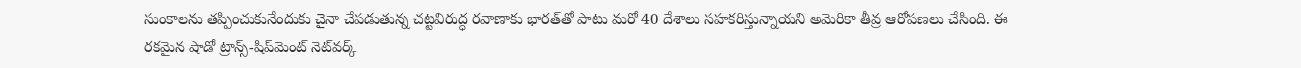సుంకాలను తప్పించుకునేందుకు చైనా చేపడుతున్న చట్టవిరుద్ధ రవాణాకు భారత్‌తో పాటు మరో 40 దేశాలు సహకరిస్తున్నాయని అమెరికా తీవ్ర ఆరోపణలు చేసింది. ఈ రకమైన షాడో ట్రాన్స్-షిప్‌మెంట్ నెట్‌వర్క్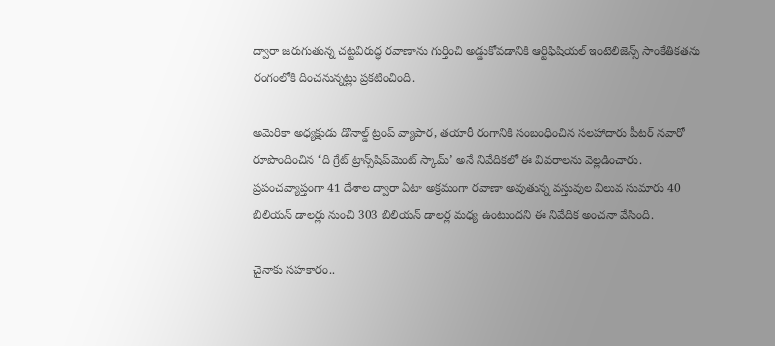ద్వారా జరుగుతున్న చట్టవిరుద్ధ రవాణాను గుర్తించి అడ్డుకోవడానికి ఆర్టిఫిషియల్ ఇంటెలిజెన్స్ సాంకేతికతను రంగంలోకి దించనున్నట్లు ప్రకటించింది.

అమెరికా అధ్యక్షుడు డొనాల్డ్ ట్రంప్ వ్యాపార, తయారీ రంగానికి సంబంధించిన సలహాదారు పీటర్ నవారో రూపొందించిన ‘ది గ్రేట్ ట్రాన్స్‌షిప్‌మెంట్ స్కామ్’ అనే నివేదికలో ఈ వివరాలను వెల్లడించారు. ప్రపంచవ్యాప్తంగా 41 దేశాల ద్వారా ఏటా అక్రమంగా రవాణా అవుతున్న వస్తువుల విలువ సుమారు 40 బిలియన్‌ డాలర్లు నుంచి 303 బిలియన్‌ డాలర్ల మధ్య ఉంటుందని ఈ నివేదిక అంచనా వేసింది.

చైనాకు సహకారం..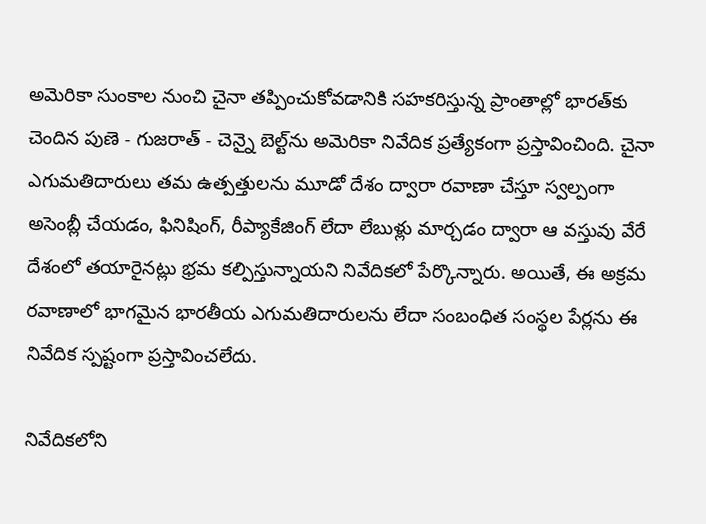అమెరికా సుంకాల నుంచి చైనా తప్పించుకోవడానికి సహకరిస్తున్న ప్రాంతాల్లో భారత్‌కు చెందిన పుణె - గుజరాత్ - చెన్నై బెల్ట్‌ను అమెరికా నివేదిక ప్రత్యేకంగా ప్రస్తావించింది. చైనా ఎగుమతిదారులు తమ ఉత్పత్తులను మూడో దేశం ద్వారా రవాణా చేస్తూ స్వల్పంగా అసెంబ్లీ చేయడం, ఫినిషింగ్, రీప్యాకేజింగ్ లేదా లేబుళ్లు మార్చడం ద్వారా ఆ వస్తువు వేరే దేశంలో తయారైనట్లు భ్రమ కల్పిస్తున్నాయని నివేదికలో పేర్కొన్నారు. అయితే, ఈ అక్రమ రవాణాలో భాగమైన భారతీయ ఎగుమతిదారులను లేదా సంబంధిత సంస్థల పేర్లను ఈ నివేదిక స్పష్టంగా ప్రస్తావించలేదు.

నివేదికలోని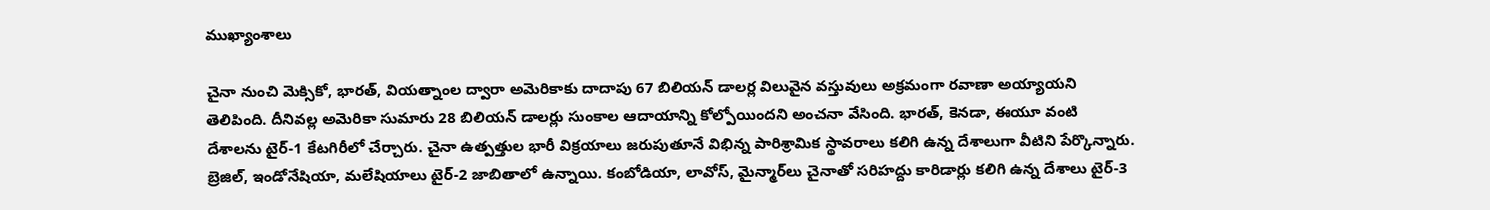ముఖ్యాంశాలు

చైనా నుంచి మెక్సికో, భారత్, వియత్నాంల ద్వారా అమెరికాకు దాదాపు 67 బిలియన్‌ డాలర్ల విలువైన వస్తువులు అక్రమంగా రవాణా అయ్యాయని తెలిపింది. దీనివల్ల అమెరికా సుమారు 28 బిలియన్‌ డాలర్లు సుంకాల ఆదాయాన్ని కోల్పోయిందని అంచనా వేసింది. భారత్, కెనడా, ఈయూ వంటి దేశాలను టైర్‌-1 కేటగిరీలో చేర్చారు. చైనా ఉత్పత్తుల భారీ విక్రయాలు జరుపుతూనే విభిన్న పారిశ్రామిక స్థావరాలు కలిగి ఉన్న దేశాలుగా వీటిని పేర్కొన్నారు. బ్రెజిల్, ఇండోనేషియా, మలేషియాలు టైర్-2 జాబితాలో ఉన్నాయి. కంబోడియా, లావోస్, మైన్మార్‌లు చైనాతో సరిహద్దు కారిడార్లు కలిగి ఉన్న దేశాలు టైర్-3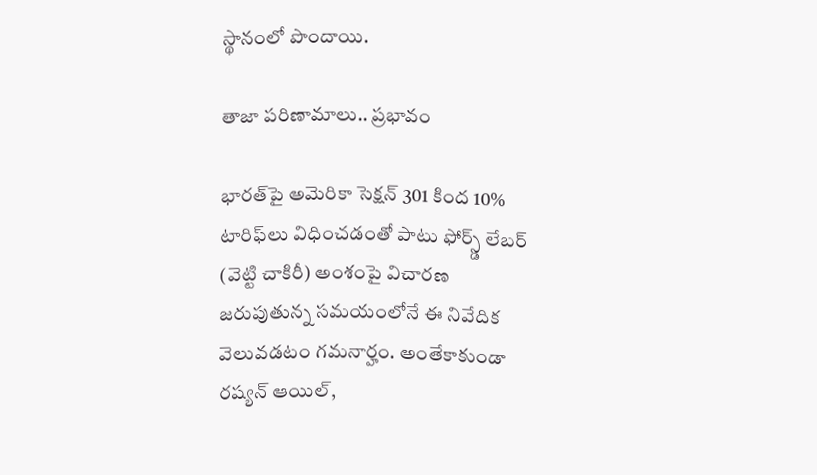స్థానంలో పొందాయి.

తాజా పరిణామాలు.. ప్రభావం

భారత్‌పై అమెరికా సెక్షన్ 301 కింద 10% టారిఫ్‌లు విధించడంతో పాటు ఫోర్స్డ్ లేబర్ (వెట్టి చాకిరీ) అంశంపై విచారణ జరుపుతున్న సమయంలోనే ఈ నివేదిక వెలువడటం గమనార్హం. అంతేకాకుండా రష్యన్ ఆయిల్,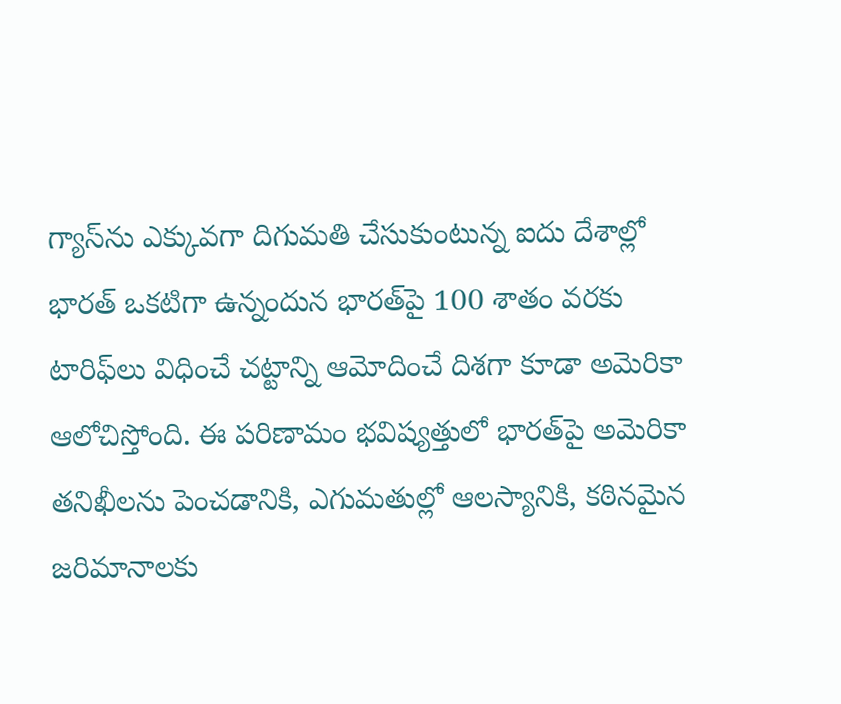గ్యాస్‌ను ఎక్కువగా దిగుమతి చేసుకుంటున్న ఐదు దేశాల్లో భారత్ ఒకటిగా ఉన్నందున భారత్‌పై 100 శాతం వరకు టారిఫ్‌లు విధించే చట్టాన్ని ఆమోదించే దిశగా కూడా అమెరికా ఆలోచిస్తోంది. ఈ పరిణామం భవిష్యత్తులో భారత్‌పై అమెరికా తనిఖీలను పెంచడానికి, ఎగుమతుల్లో ఆలస్యానికి, కఠినమైన జరిమానాలకు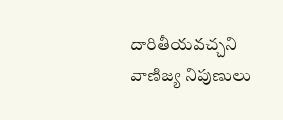దారితీయవచ్చని వాణిజ్య నిపుణులు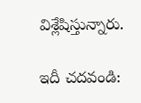విశ్లేషిస్తున్నారు.

ఇదీ చదవండి: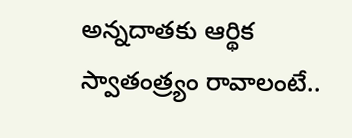అన్నదాతకు ఆర్థిక స్వాతంత్ర్యం రావాలంటే..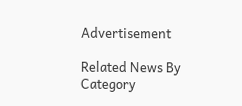Advertisement

Related News By Category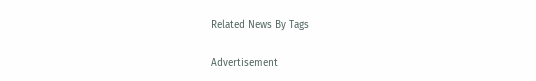Related News By Tags

Advertisement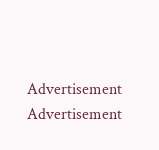Advertisement
Advertisement